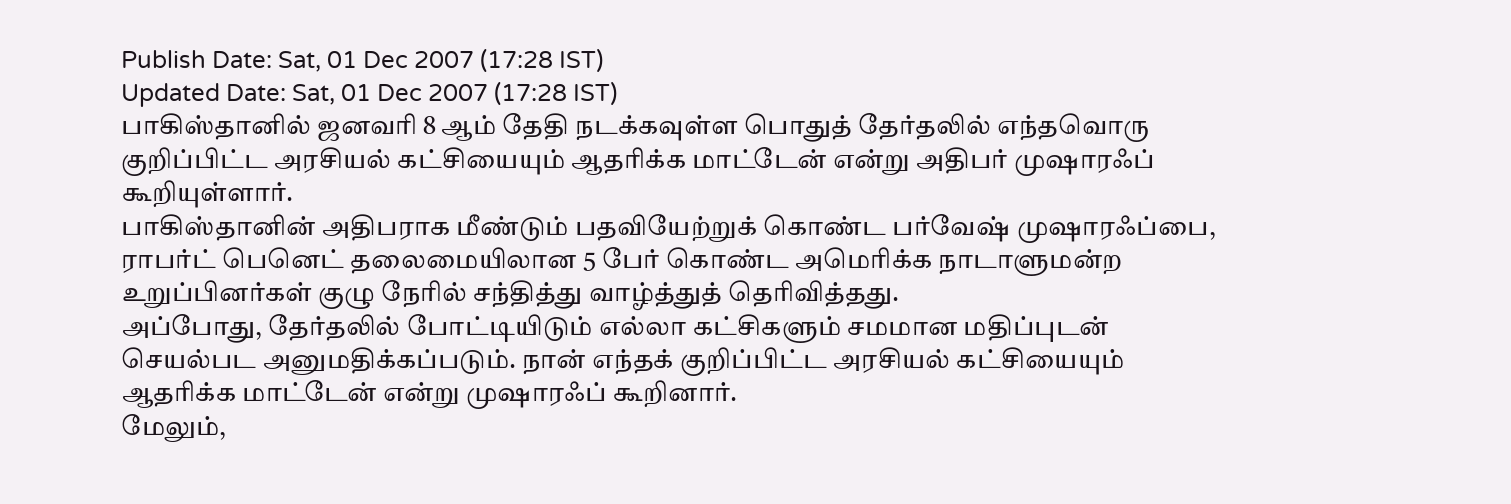Publish Date: Sat, 01 Dec 2007 (17:28 IST)
Updated Date: Sat, 01 Dec 2007 (17:28 IST)
பாகிஸ்தானில் ஜனவரி 8 ஆம் தேதி நடக்கவுள்ள பொதுத் தேர்தலில் எந்தவொரு குறிப்பிட்ட அரசியல் கட்சியையும் ஆதரிக்க மாட்டேன் என்று அதிபர் முஷாரஃப் கூறியுள்ளார்.
பாகிஸ்தானின் அதிபராக மீண்டும் பதவியேற்றுக் கொண்ட பர்வேஷ் முஷாரஃப்பை, ராபர்ட் பெனெட் தலைமையிலான 5 பேர் கொண்ட அமெரிக்க நாடாளுமன்ற உறுப்பினர்கள் குழு நேரில் சந்தித்து வாழ்த்துத் தெரிவித்தது.
அப்போது, தேர்தலில் போட்டியிடும் எல்லா கட்சிகளும் சமமான மதிப்புடன் செயல்பட அனுமதிக்கப்படும். நான் எந்தக் குறிப்பிட்ட அரசியல் கட்சியையும் ஆதரிக்க மாட்டேன் என்று முஷாரஃப் கூறினார்.
மேலும்,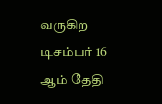வருகிற டிசம்பர் 16 ஆம் தேதி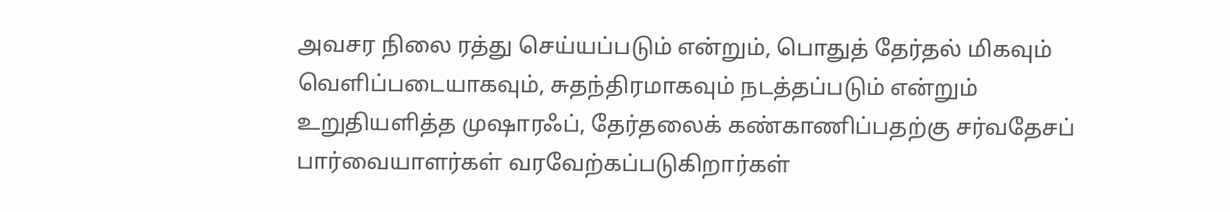அவசர நிலை ரத்து செய்யப்படும் என்றும், பொதுத் தேர்தல் மிகவும் வெளிப்படையாகவும், சுதந்திரமாகவும் நடத்தப்படும் என்றும் உறுதியளித்த முஷாரஃப், தேர்தலைக் கண்காணிப்பதற்கு சர்வதேசப் பார்வையாளர்கள் வரவேற்கப்படுகிறார்கள்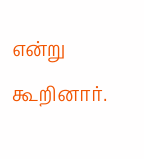என்று கூறினார்.